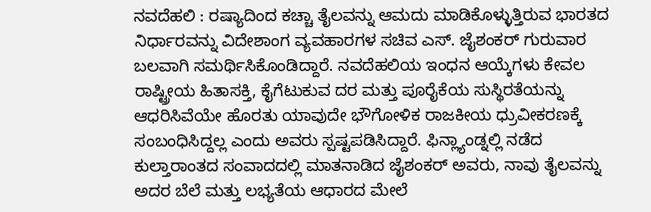ನವದೆಹಲಿ : ರಷ್ಯಾದಿಂದ ಕಚ್ಚಾ ತೈಲವನ್ನು ಆಮದು ಮಾಡಿಕೊಳ್ಳುತ್ತಿರುವ ಭಾರತದ ನಿರ್ಧಾರವನ್ನು ವಿದೇಶಾಂಗ ವ್ಯವಹಾರಗಳ ಸಚಿವ ಎಸ್. ಜೈಶಂಕರ್ ಗುರುವಾರ ಬಲವಾಗಿ ಸಮರ್ಥಿಸಿಕೊಂಡಿದ್ದಾರೆ. ನವದೆಹಲಿಯ ಇಂಧನ ಆಯ್ಕೆಗಳು ಕೇವಲ ರಾಷ್ಟ್ರೀಯ ಹಿತಾಸಕ್ತಿ, ಕೈಗೆಟುಕುವ ದರ ಮತ್ತು ಪೂರೈಕೆಯ ಸುಸ್ಥಿರತೆಯನ್ನು ಆಧರಿಸಿವೆಯೇ ಹೊರತು ಯಾವುದೇ ಭೌಗೋಳಿಕ ರಾಜಕೀಯ ಧ್ರುವೀಕರಣಕ್ಕೆ ಸಂಬಂಧಿಸಿದ್ದಲ್ಲ ಎಂದು ಅವರು ಸ್ಪಷ್ಟಪಡಿಸಿದ್ದಾರೆ. ಫಿನ್ಲ್ಯಾಂಡ್ನಲ್ಲಿ ನಡೆದ ಕುಲ್ತಾರಾಂತದ ಸಂವಾದದಲ್ಲಿ ಮಾತನಾಡಿದ ಜೈಶಂಕರ್ ಅವರು, ನಾವು ತೈಲವನ್ನು ಅದರ ಬೆಲೆ ಮತ್ತು ಲಭ್ಯತೆಯ ಆಧಾರದ ಮೇಲೆ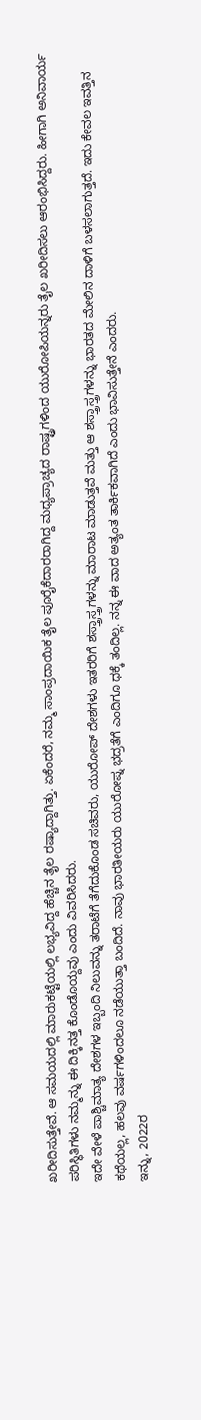ಖರೀದಿಸುತ್ತೇವೆ. ಆ ಸಮಯದಲ್ಲಿ ಮಾರುಕಟ್ಟೆಯಲ್ಲಿ ಲಭ್ಯವಿದ್ದ ಹೆಚ್ಚಿನ ತೈಲ ರಷ್ಯಾದ್ದಾಗಿತ್ತು. ಏಕೆಂದರೆ, ನಮ್ಮ ಸಾಂಪ್ರದಾಯಿಕ ತೈಲ ಪೂರೈಕೆದಾರರಾಗಿದ್ದ ಮಧ್ಯಪ್ರಾಚ್ಯದ ರಾಷ್ಟ್ರಗಳಿಂದ ಯುರೋಪಿಯನ್ನರು ತೈಲ ಖರೀದಿಸಲು ಆರಂಭಿಸಿದ್ದರು. ಹೀಗಾಗಿ ಅನಿವಾರ್ಯ ಪರಿಸ್ಥಿತಿಗಳು ನಮ್ಮನ್ನು ಈ ದಿಕ್ಕಿನತ್ತ ಕೊಂಡೊಯ್ದವು ಎಂದು ವಿವರಿಸಿದರು.
ಇದೇ ವೇಳೆ ಪಾಶ್ಚಿಮಾತ್ಯ ದೇಶಗಳ ಇಬ್ಬಂದಿ ನಿಲುವನ್ನು ತರಾಟೆಗೆ ತೆಗೆದುಕೊಂಡ ಸಚಿವರು, ಯುರೋಪ್ ದೇಶಗಳು ಇತರರಿಗೆ ಶಸ್ತ್ರಾಸ್ತ್ರಗಳನ್ನು ಮಾರಾಟ ಮಾಡುತ್ತವೆ ಮತ್ತು ಆ ಶಸ್ತ್ರಾಸ್ತ್ರಗಳನ್ನು ಭಾರತದ ಮೇಲಿನ ದಾಳಿಗೆ ಬಳಸಲಾಗುತ್ತದೆ. ಇದು ಕೇವಲ ಇವತ್ತಿನ ಕಥೆಯಲ್ಲ, ಹಲವು ವರ್ಷಗಳಿಂದಲೂ ನಡೆಯುತ್ತಾ ಬಂದಿದೆ. ನಾವು ಭಾರತೀಯರು ಯುರೋಪ್ನ ಭದ್ರತೆಗೆ ಎಂದಿಗೂ ಧಕ್ಕೆ ತಂದಿಲ್ಲ. ನನ್ನ ಈ ವಾದ ಅತ್ಯಂತ ತಾರ್ಕಿಕವಾಗಿದೆ ಎಂದು ಭಾವಿಸುತ್ತೇನೆ ಎಂದರು.
ಇನ್ನು, 2022ರ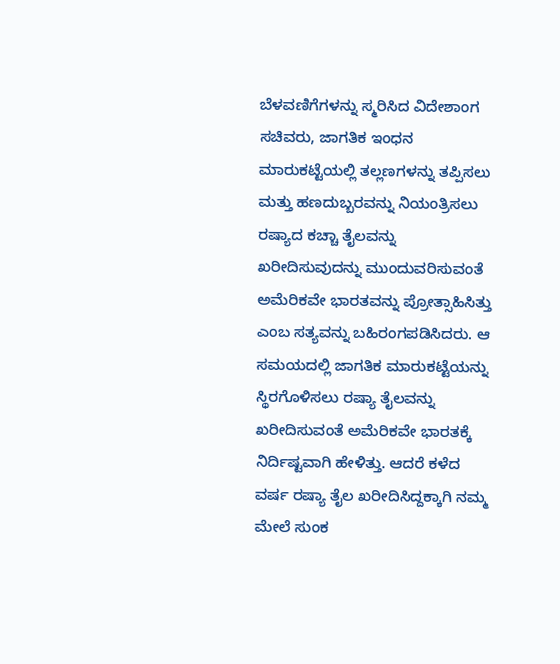ಬೆಳವಣಿಗೆಗಳನ್ನು ಸ್ಮರಿಸಿದ ವಿದೇಶಾಂಗ ಸಚಿವರು, ಜಾಗತಿಕ ಇಂಧನ ಮಾರುಕಟ್ಟೆಯಲ್ಲಿ ತಲ್ಲಣಗಳನ್ನು ತಪ್ಪಿಸಲು ಮತ್ತು ಹಣದುಬ್ಬರವನ್ನು ನಿಯಂತ್ರಿಸಲು ರಷ್ಯಾದ ಕಚ್ಚಾ ತೈಲವನ್ನು ಖರೀದಿಸುವುದನ್ನು ಮುಂದುವರಿಸುವಂತೆ ಅಮೆರಿಕವೇ ಭಾರತವನ್ನು ಪ್ರೋತ್ಸಾಹಿಸಿತ್ತು ಎಂಬ ಸತ್ಯವನ್ನು ಬಹಿರಂಗಪಡಿಸಿದರು. ಆ ಸಮಯದಲ್ಲಿ ಜಾಗತಿಕ ಮಾರುಕಟ್ಟೆಯನ್ನು ಸ್ಥಿರಗೊಳಿಸಲು ರಷ್ಯಾ ತೈಲವನ್ನು ಖರೀದಿಸುವಂತೆ ಅಮೆರಿಕವೇ ಭಾರತಕ್ಕೆ ನಿರ್ದಿಷ್ಟವಾಗಿ ಹೇಳಿತ್ತು. ಆದರೆ ಕಳೆದ ವರ್ಷ ರಷ್ಯಾ ತೈಲ ಖರೀದಿಸಿದ್ದಕ್ಕಾಗಿ ನಮ್ಮ ಮೇಲೆ ಸುಂಕ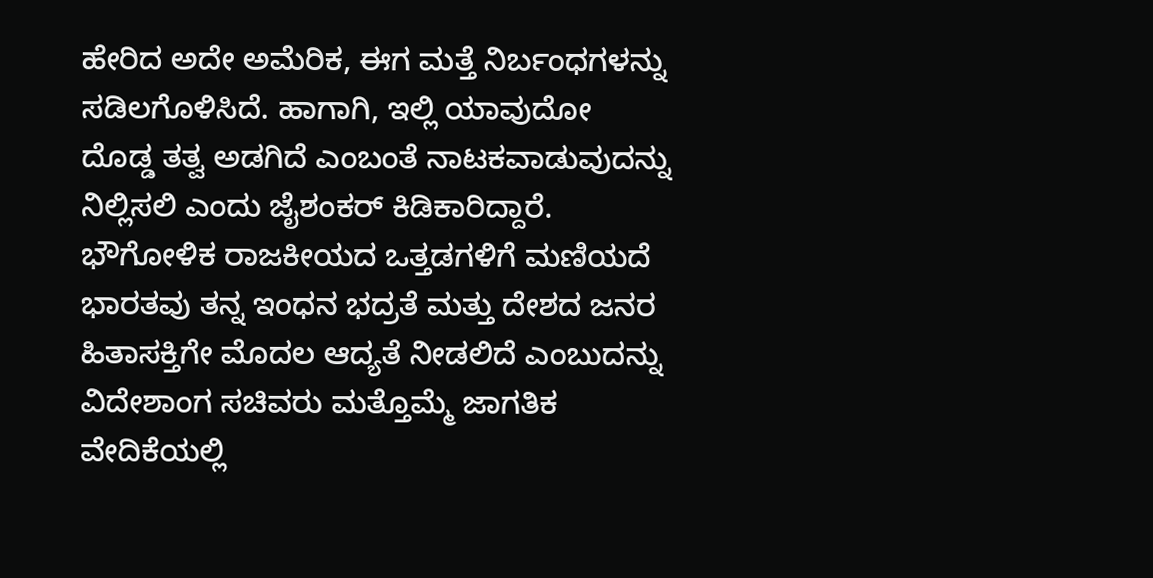ಹೇರಿದ ಅದೇ ಅಮೆರಿಕ, ಈಗ ಮತ್ತೆ ನಿರ್ಬಂಧಗಳನ್ನು ಸಡಿಲಗೊಳಿಸಿದೆ. ಹಾಗಾಗಿ, ಇಲ್ಲಿ ಯಾವುದೋ ದೊಡ್ಡ ತತ್ವ ಅಡಗಿದೆ ಎಂಬಂತೆ ನಾಟಕವಾಡುವುದನ್ನು ನಿಲ್ಲಿಸಲಿ ಎಂದು ಜೈಶಂಕರ್ ಕಿಡಿಕಾರಿದ್ದಾರೆ. ಭೌಗೋಳಿಕ ರಾಜಕೀಯದ ಒತ್ತಡಗಳಿಗೆ ಮಣಿಯದೆ ಭಾರತವು ತನ್ನ ಇಂಧನ ಭದ್ರತೆ ಮತ್ತು ದೇಶದ ಜನರ ಹಿತಾಸಕ್ತಿಗೇ ಮೊದಲ ಆದ್ಯತೆ ನೀಡಲಿದೆ ಎಂಬುದನ್ನು ವಿದೇಶಾಂಗ ಸಚಿವರು ಮತ್ತೊಮ್ಮೆ ಜಾಗತಿಕ ವೇದಿಕೆಯಲ್ಲಿ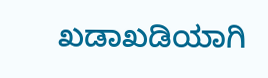ಖಡಾಖಡಿಯಾಗಿ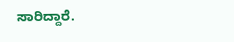ಸಾರಿದ್ದಾರೆ.